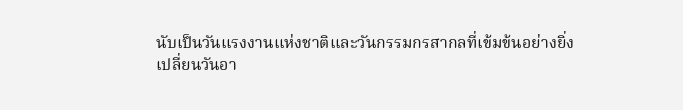นับเป็นวันแรงงานแห่งชาติและวันกรรมกรสากลที่เข้มข้นอย่างยิ่ง
เปลี่ยนวันอา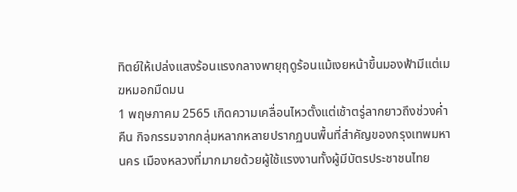ทิตย์ให้เปล่งแสงร้อนแรงกลางพายุฤดูร้อนแม้เงยหน้าขึ้นมองฟ้ามีแต่เมฆหมอกมืดมน
1 พฤษภาคม 2565 เกิดความเคลื่อนไหวตั้งแต่เช้าตรู่ลากยาวถึงช่วงค่ำคืน กิจกรรมจากกลุ่มหลากหลายปรากฏบนพื้นที่สำคัญของกรุงเทพมหานคร เมืองหลวงที่มากมายด้วยผู้ใช้แรงงานทั้งผู้มีบัตรประชาชนไทย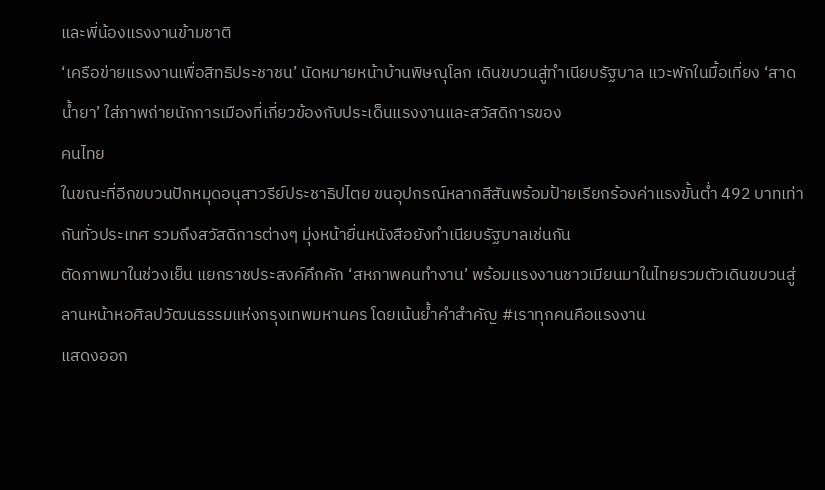และพี่น้องแรงงานข้ามชาติ
‘เครือข่ายแรงงานเพื่อสิทธิประชาชน’ นัดหมายหน้าบ้านพิษณุโลก เดินขบวนสู่ทำเนียบรัฐบาล แวะพักในมื้อเที่ยง ‘สาดน้ำยา’ ใส่ภาพถ่ายนักการเมืองที่เกี่ยวข้องกับประเด็นแรงงานและสวัสดิการของ
คนไทย
ในขณะที่อีกขบวนปักหมุดอนุสาวรีย์ประชาธิปไตย ขนอุปกรณ์หลากสีสันพร้อมป้ายเรียกร้องค่าแรงขั้นต่ำ 492 บาทเท่ากันทั่วประเทศ รวมถึงสวัสดิการต่างๆ มุ่งหน้ายื่นหนังสือยังทำเนียบรัฐบาลเช่นกัน
ตัดภาพมาในช่วงเย็น แยกราชประสงค์คึกคัก ‘สหภาพคนทำงาน’ พร้อมแรงงานชาวเมียนมาในไทยรวมตัวเดินขบวนสู่ลานหน้าหอศิลปวัฒนธรรมแห่งกรุงเทพมหานคร โดยเน้นย้ำคำสำคัญ #เราทุกคนคือแรงงาน
แสดงออก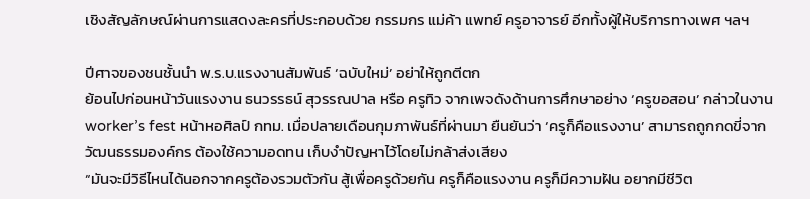เชิงสัญลักษณ์ผ่านการแสดงละครที่ประกอบด้วย กรรมกร แม่ค้า แพทย์ ครูอาจารย์ อีกทั้งผู้ให้บริการทางเพศ ฯลฯ

ปีศาจของชนชั้นนำ พ.ร.บ.แรงงานสัมพันธ์ ‘ฉบับใหม่’ อย่าให้ถูกตีตก
ย้อนไปก่อนหน้าวันแรงงาน ธนวรรธน์ สุวรรณปาล หรือ ครูทิว จากเพจดังด้านการศึกษาอย่าง ‘ครูขอสอน’ กล่าวในงาน worker’s fest หน้าหอศิลป์ กทม. เมื่อปลายเดือนกุมภาพันธ์ที่ผ่านมา ยืนยันว่า ‘ครูก็คือแรงงาน’ สามารถถูกกดขี่จากวัฒนธรรมองค์กร ต้องใช้ความอดทน เก็บงำปัญหาไว้โดยไม่กล้าส่งเสียง
“มันจะมีวิธีไหนได้นอกจากครูต้องรวมตัวกัน สู้เพื่อครูด้วยกัน ครูก็คือแรงงาน ครูก็มีความฝัน อยากมีชีวิต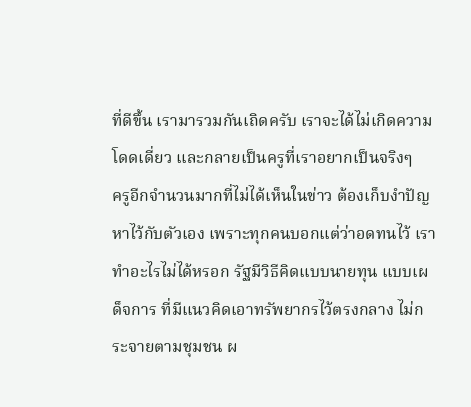ที่ดีขึ้น เรามารวมกันเถิดครับ เราจะได้ไม่เกิดความโดดเดี่ยว และกลายเป็นครูที่เราอยากเป็นจริงๆ
ครูอีกจำนวนมากที่ไม่ได้เห็นในข่าว ต้องเก็บงำปัญหาไว้กับตัวเอง เพราะทุกคนบอกแต่ว่าอดทนไว้ เราทำอะไรไม่ได้หรอก รัฐมีวิธีคิดแบบนายทุน แบบเผด็จการ ที่มีแนวคิดเอาทรัพยากรไว้ตรงกลาง ไม่กระจายตามชุมชน ผ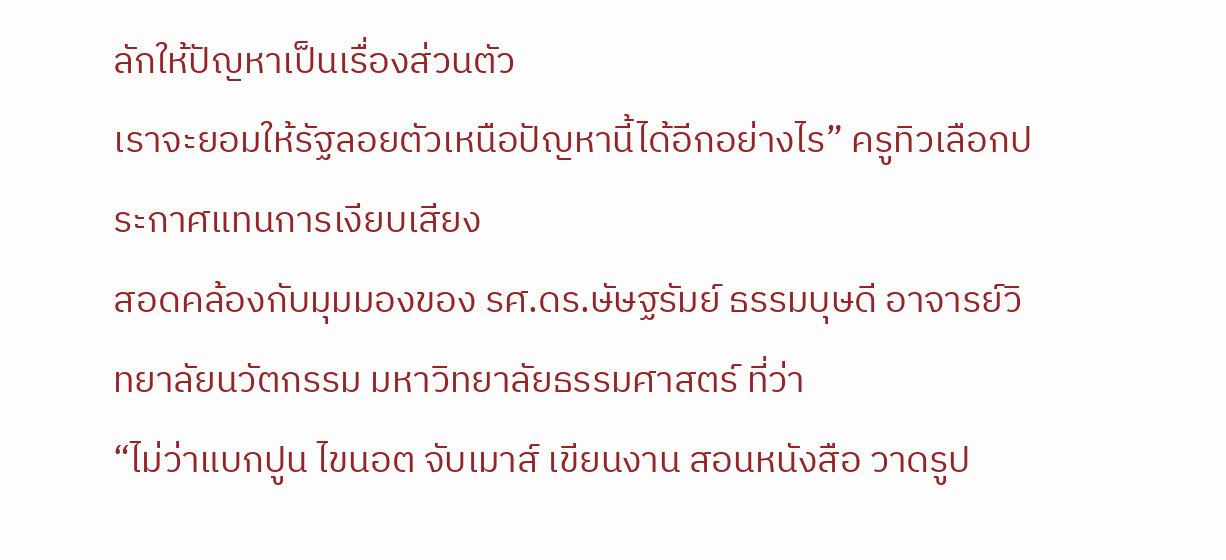ลักให้ปัญหาเป็นเรื่องส่วนตัว
เราจะยอมให้รัฐลอยตัวเหนือปัญหานี้ได้อีกอย่างไร” ครูทิวเลือกประกาศแทนการเงียบเสียง
สอดคล้องกับมุมมองของ รศ.ดร.ษัษฐรัมย์ ธรรมบุษดี อาจารย์วิทยาลัยนวัตกรรม มหาวิทยาลัยธรรมศาสตร์ ที่ว่า
“ไม่ว่าแบกปูน ไขนอต จับเมาส์ เขียนงาน สอนหนังสือ วาดรูป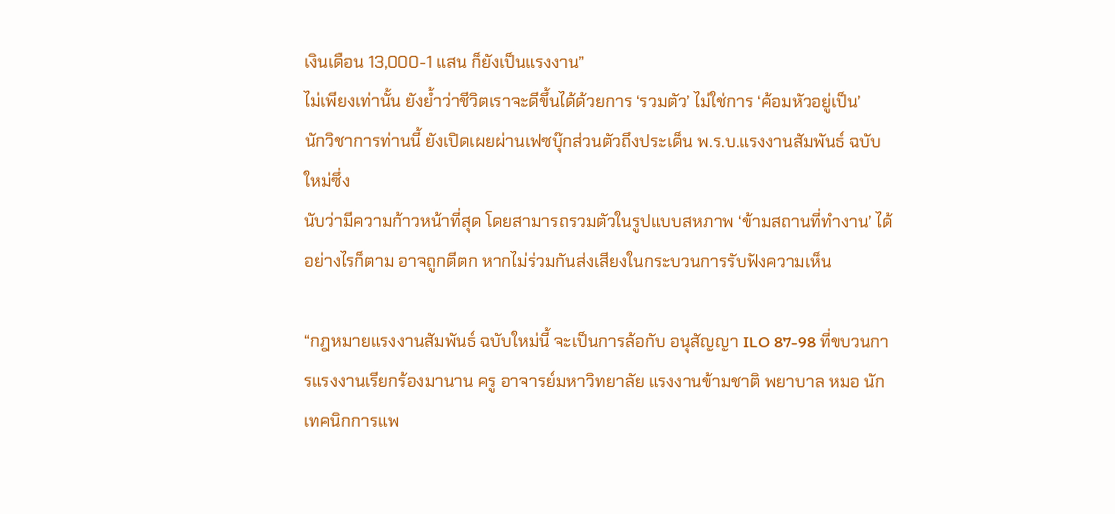เงินเดือน 13,000-1 แสน ก็ยังเป็นแรงงาน”
ไม่เพียงเท่านั้น ยังย้ำว่าชีวิตเราจะดีขึ้นได้ด้วยการ ‘รวมตัว’ ไม่ใช่การ ‘ค้อมหัวอยู่เป็น’
นักวิชาการท่านนี้ ยังเปิดเผยผ่านเฟซบุ๊กส่วนตัวถึงประเด็น พ.ร.บ.แรงงานสัมพันธ์ ฉบับใหม่ซึ่ง
นับว่ามีความก้าวหน้าที่สุด โดยสามารถรวมตัวในรูปแบบสหภาพ ‘ข้ามสถานที่ทำงาน’ ได้ อย่างไรก็ตาม อาจถูกตีตก หากไม่ร่วมกันส่งเสียงในกระบวนการรับฟังความเห็น

“กฎหมายแรงงานสัมพันธ์ ฉบับใหม่นี้ จะเป็นการล้อกับ อนุสัญญา ILO 87-98 ที่ขบวนการแรงงานเรียกร้องมานาน ครู อาจารย์มหาวิทยาลัย แรงงานข้ามชาติ พยาบาล หมอ นักเทคนิกการแพ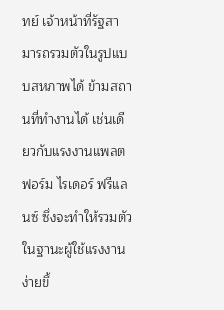ทย์ เจ้าหน้าที่รัฐสามารถรวมตัวในรูปแบบสหภาพได้ ข้ามสถานที่ทำงานได้ เช่นเดียวกับแรงงานแพลตฟอร์ม ไรเดอร์ ฟรีแลนซ์ ซึ่งจะทำให้รวมตัวในฐานะผู้ใช้แรงงานง่ายขึ้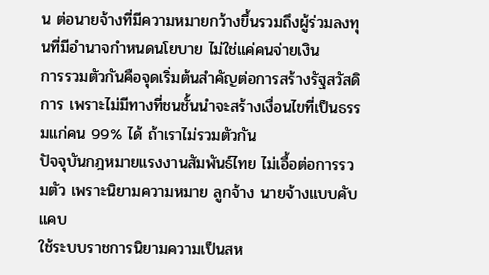น ต่อนายจ้างที่มีความหมายกว้างขึ้นรวมถึงผู้ร่วมลงทุนที่มีอำนาจกำหนดนโยบาย ไม่ใช่แค่คนจ่ายเงิน
การรวมตัวกันคือจุดเริ่มต้นสำคัญต่อการสร้างรัฐสวัสดิการ เพราะไม่มีทางที่ชนชั้นนำจะสร้างเงื่อนไขที่เป็นธรรมแก่คน 99% ได้ ถ้าเราไม่รวมตัวกัน
ปัจจุบันกฎหมายแรงงานสัมพันธ์ไทย ไม่เอื้อต่อการรวมตัว เพราะนิยามความหมาย ลูกจ้าง นายจ้างแบบคับแคบ
ใช้ระบบราชการนิยามความเป็นสห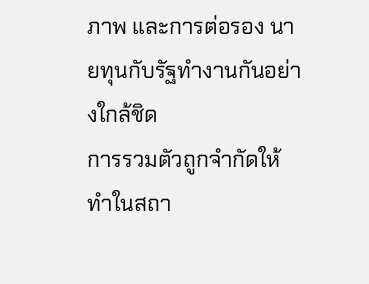ภาพ และการต่อรอง นายทุนกับรัฐทำงานกันอย่างใกล้ชิด
การรวมตัวถูกจำกัดให้ทำในสถา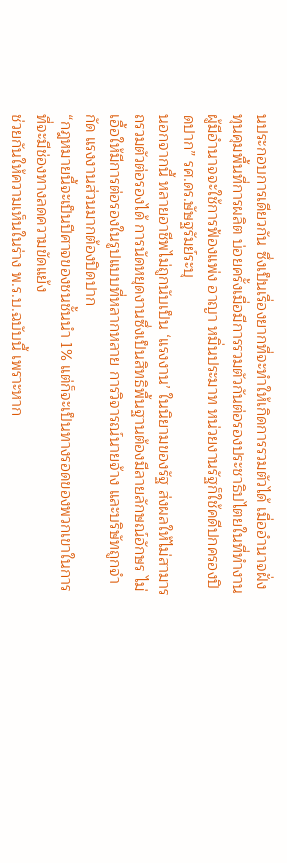นประกอบการเดียวกัน ซึ่งเป็นเรื่องยากที่จะทำให้เกิดการรวมตัวได้ เมื่ออำนาจฝั่งทุนคุมพื้นที่การผลิต บ่อยครั้งเมื่อมีการรวมตัวกันต่อรองประชาธิปไตยในที่ทำงาน ผู้มีอำนาจจะใช้การฟ้องแพ่ง อาญา หมิ่นประมาท หน่วยงานรัฐก็ใช้คดีปกครองปิดปาก” รศ.ดร.ษัษฐรัมย์ระบุ
นอกจากนี้ หลายอาชีพไม่ถูกนับเป็น ‘แรงงาน’ ในนิยามของรัฐ ส่งผลให้ไม่สามารถรวมตัวต่อรองได้ การนัดหยุดงานซึ่งเป็นสิทธิพื้นฐานต้องมีลายลักษณ์อักษร ไม่เอื้อให้มีการต่อรองในรูปแบบที่หลากหลาย การวิจารณ์นายจ้าง และบริษัทถูกจำกัด แรงงานส่วนมากต้องปิดปาก
“กฎหมายนี้จะเป็นปีศาจของชนชั้นนำ 1% แต่ก็จะเป็นทางรอดของพวกเขาในการที่จะมีช่องทางลดความขัดแย้ง
ช่วยกันให้ความเห็นในร่าง พ.ร.บ.ฉบับนี้ เพราะหาก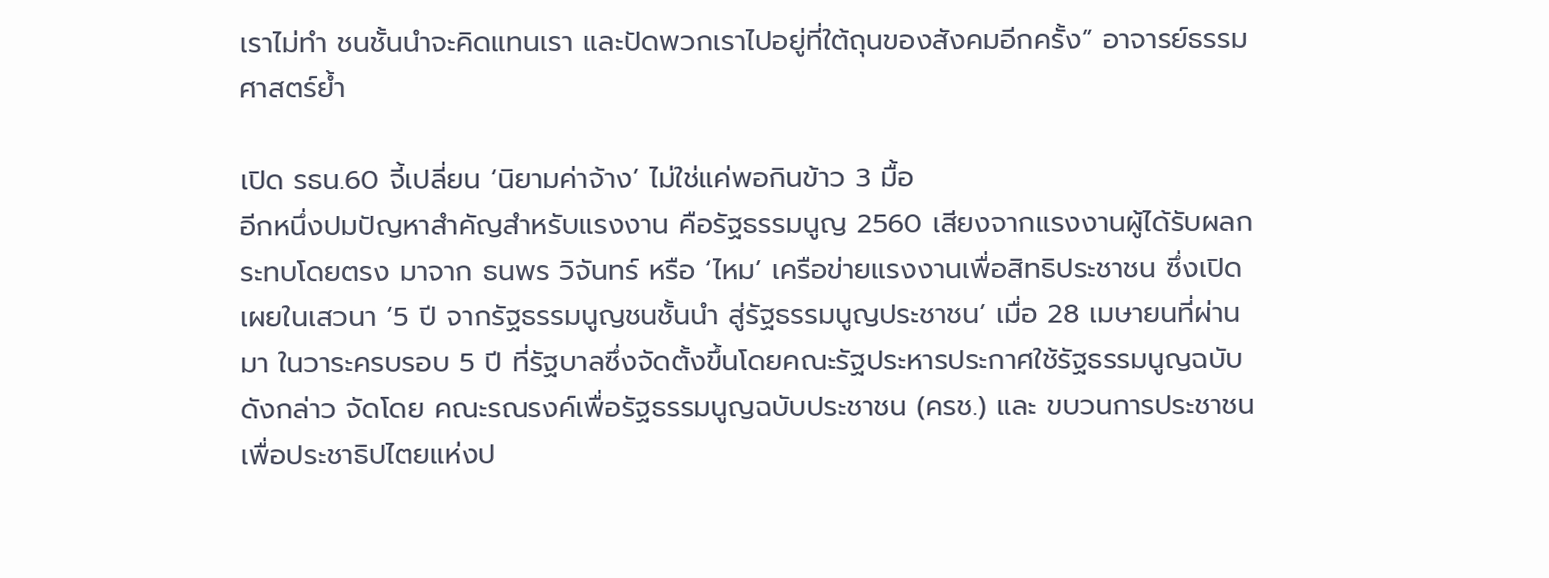เราไม่ทำ ชนชั้นนำจะคิดแทนเรา และปัดพวกเราไปอยู่ที่ใต้ถุนของสังคมอีกครั้ง” อาจารย์ธรรมศาสตร์ย้ำ

เปิด รธน.60 จี้เปลี่ยน ‘นิยามค่าจ้าง’ ไม่ใช่แค่พอกินข้าว 3 มื้อ
อีกหนึ่งปมปัญหาสำคัญสำหรับแรงงาน คือรัฐธรรมนูญ 2560 เสียงจากแรงงานผู้ได้รับผลกระทบโดยตรง มาจาก ธนพร วิจันทร์ หรือ ‘ไหม’ เครือข่ายแรงงานเพื่อสิทธิประชาชน ซึ่งเปิดเผยในเสวนา ‘5 ปี จากรัฐธรรมนูญชนชั้นนำ สู่รัฐธรรมนูญประชาชน’ เมื่อ 28 เมษายนที่ผ่านมา ในวาระครบรอบ 5 ปี ที่รัฐบาลซึ่งจัดตั้งขึ้นโดยคณะรัฐประหารประกาศใช้รัฐธรรมนูญฉบับดังกล่าว จัดโดย คณะรณรงค์เพื่อรัฐธรรมนูญฉบับประชาชน (ครช.) และ ขบวนการประชาชนเพื่อประชาธิปไตยแห่งป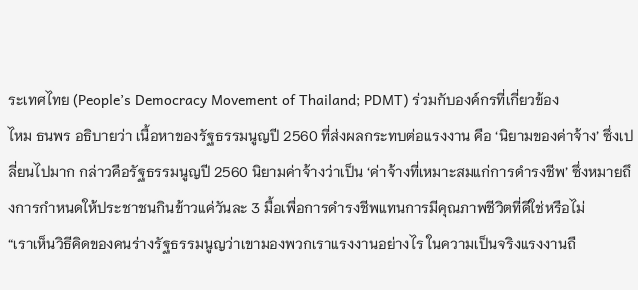ระเทศไทย (People’s Democracy Movement of Thailand; PDMT) ร่วมกับองค์กรที่เกี่ยวข้อง
ไหม ธนพร อธิบายว่า เนื้อหาของรัฐธรรมนูญปี 2560 ที่ส่งผลกระทบต่อแรงงาน คือ ‘นิยามของค่าจ้าง’ ซึ่งเปลี่ยนไปมาก กล่าวคือรัฐธรรมนูญปี 2560 นิยามค่าจ้างว่าเป็น ‘ค่าจ้างที่เหมาะสมแก่การดำรงชีพ’ ซึ่งหมายถึงการกำหนดให้ประชาชนกินข้าวแค่วันละ 3 มื้อเพื่อการดำรงชีพแทนการมีคุณภาพชีวิตที่ดีใช่หรือไม่
“เราเห็นวิธีคิดของคนร่างรัฐธรรมนูญว่าเขามองพวกเราแรงงานอย่างไร ในความเป็นจริงแรงงานถื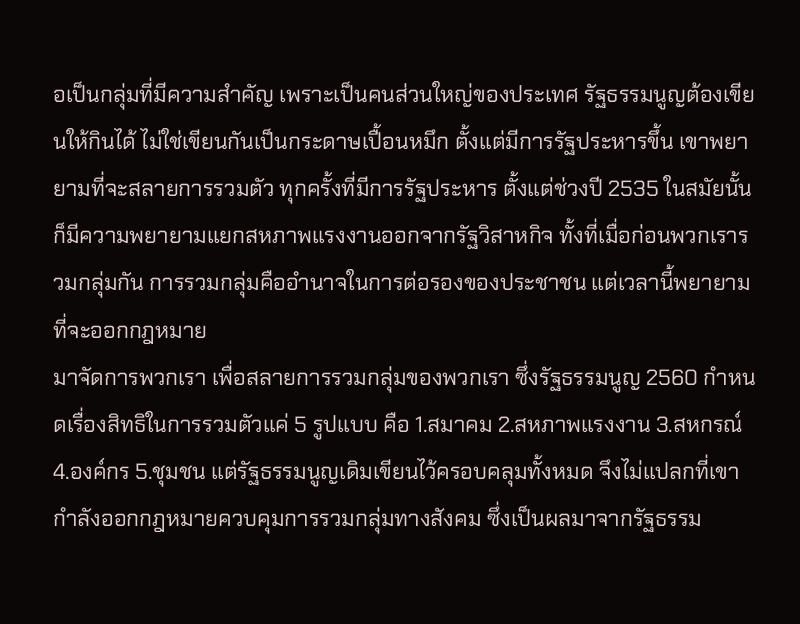อเป็นกลุ่มที่มีความสำคัญ เพราะเป็นคนส่วนใหญ่ของประเทศ รัฐธรรมนูญต้องเขียนให้กินได้ ไม่ใช่เขียนกันเป็นกระดาษเปื้อนหมึก ตั้งแต่มีการรัฐประหารขึ้น เขาพยายามที่จะสลายการรวมตัว ทุกครั้งที่มีการรัฐประหาร ตั้งแต่ช่วงปี 2535 ในสมัยนั้นก็มีความพยายามแยกสหภาพแรงงานออกจากรัฐวิสาหกิจ ทั้งที่เมื่อก่อนพวกเรารวมกลุ่มกัน การรวมกลุ่มคืออำนาจในการต่อรองของประชาชน แต่เวลานี้พยายามที่จะออกกฎหมาย
มาจัดการพวกเรา เพื่อสลายการรวมกลุ่มของพวกเรา ซึ่งรัฐธรรมนูญ 2560 กำหนดเรื่องสิทธิในการรวมตัวแค่ 5 รูปแบบ คือ 1.สมาคม 2.สหภาพแรงงาน 3.สหกรณ์ 4.องค์กร 5.ชุมชน แต่รัฐธรรมนูญเดิมเขียนไว้ครอบคลุมทั้งหมด จึงไม่แปลกที่เขากำลังออกกฎหมายควบคุมการรวมกลุ่มทางสังคม ซึ่งเป็นผลมาจากรัฐธรรม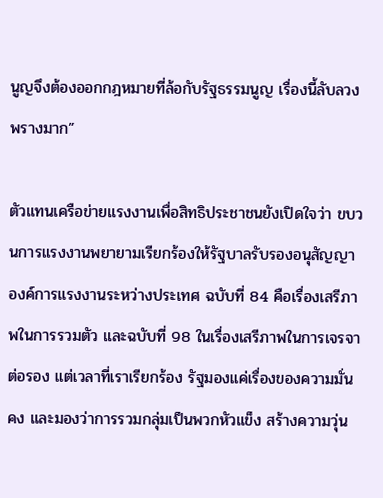นูญจึงต้องออกกฎหมายที่ล้อกับรัฐธรรมนูญ เรื่องนี้ลับลวงพรางมาก”

ตัวแทนเครือข่ายแรงงานเพื่อสิทธิประชาชนยังเปิดใจว่า ขบวนการแรงงานพยายามเรียกร้องให้รัฐบาลรับรองอนุสัญญาองค์การแรงงานระหว่างประเทศ ฉบับที่ 84 คือเรื่องเสรีภาพในการรวมตัว และฉบับที่ 98 ในเรื่องเสรีภาพในการเจรจาต่อรอง แต่เวลาที่เราเรียกร้อง รัฐมองแค่เรื่องของความมั่นคง และมองว่าการรวมกลุ่มเป็นพวกหัวแข็ง สร้างความวุ่น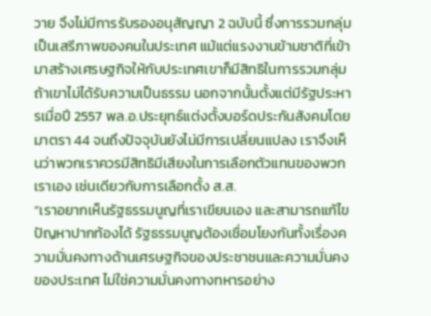วาย จึงไม่มีการรับรองอนุสัญญา 2 ฉบับนี้ ซึ่งการรวมกลุ่มเป็นเสรีภาพของคนในประเทศ แม้แต่แรงงานข้ามชาติที่เข้ามาสร้างเศรษฐกิจให้กับประเทศเขาก็มีสิทธิในการรวมกลุ่มถ้าเขาไม่ได้รับความเป็นธรรม นอกจากนั้นตั้งแต่มีรัฐประหารเมื่อปี 2557 พล.อ.ประยุทธ์แต่งตั้งบอร์ดประกันสังคมโดยมาตรา 44 จนถึงปัจจุบันยังไม่มีการเปลี่ยนแปลง เราจึงเห็นว่าพวกเราควรมีสิทธิมีเสียงในการเลือกตัวแทนของพวกเราเอง เช่นเดียวกับการเลือกตั้ง ส.ส.
“เราอยากเห็นรัฐธรรมนูญที่เราเขียนเอง และสามารถแก้ไขปัญหาปากท้องได้ รัฐธรรมนูญต้องเชื่อมโยงกันทั้งเรื่องความมั่นคงทางด้านเศรษฐกิจของประชาชนและความมั่นคงของประเทศ ไม่ใช่ความมั่นคงทางทหารอย่าง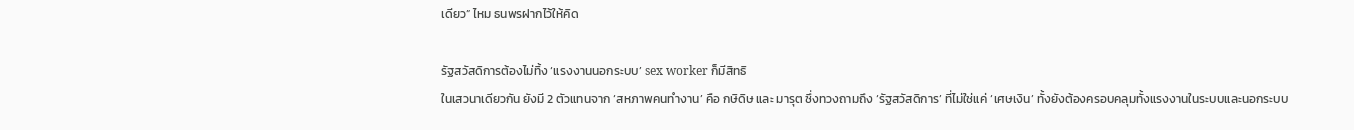เดียว” ไหม ธนพรฝากไว้ให้คิด

รัฐสวัสดิการต้องไม่ทิ้ง ‘แรงงานนอกระบบ’ sex worker ก็มีสิทธิ
ในเสวนาเดียวกัน ยังมี 2 ตัวแทนจาก ‘สหภาพคนทำงาน’ คือ กษิดิษ และ มารุต ซึ่งทวงถามถึง ‘รัฐสวัสดิการ’ ที่ไม่ใช่แค่ ‘เศษเงิน’ ทั้งยังต้องครอบคลุมทั้งแรงงานในระบบและนอกระบบ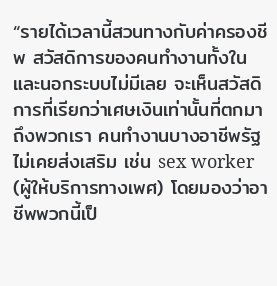“รายได้เวลานี้สวนทางกับค่าครองชีพ สวัสดิการของคนทำงานทั้งในและนอกระบบไม่มีเลย จะเห็นสวัสดิการที่เรียกว่าเศษเงินเท่านั้นที่ตกมาถึงพวกเรา คนทำงานบางอาชีพรัฐไม่เคยส่งเสริม เช่น sex worker (ผู้ให้บริการทางเพศ) โดยมองว่าอาชีพพวกนี้เป็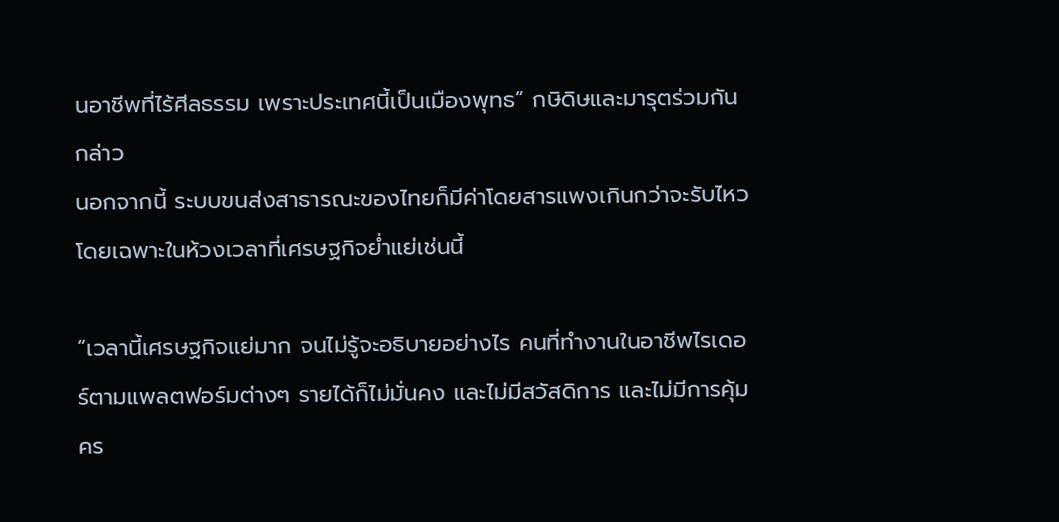นอาชีพที่ไร้ศีลธรรม เพราะประเทศนี้เป็นเมืองพุทธ” กษิดิษและมารุตร่วมกันกล่าว
นอกจากนี้ ระบบขนส่งสาธารณะของไทยก็มีค่าโดยสารแพงเกินกว่าจะรับไหว โดยเฉพาะในห้วงเวลาที่เศรษฐกิจย่ำแย่เช่นนี้

“เวลานี้เศรษฐกิจแย่มาก จนไม่รู้จะอธิบายอย่างไร คนที่ทำงานในอาชีพไรเดอร์ตามแพลตฟอร์มต่างๆ รายได้ก็ไม่มั่นคง และไม่มีสวัสดิการ และไม่มีการคุ้มคร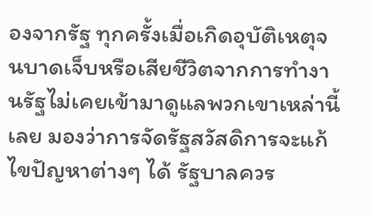องจากรัฐ ทุกครั้งเมื่อเกิดอุบัติเหตุจนบาดเจ็บหรือเสียชีวิตจากการทำงานรัฐไม่เคยเข้ามาดูแลพวกเขาเหล่านี้เลย มองว่าการจัดรัฐสวัสดิการจะแก้ไขปัญหาต่างๆ ได้ รัฐบาลควร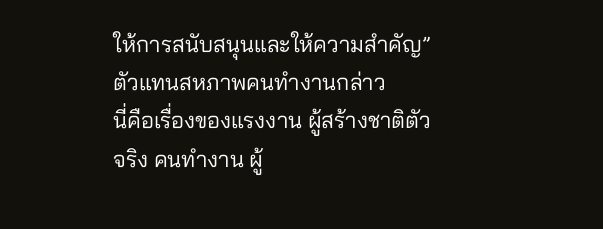ให้การสนับสนุนและให้ความสำคัญ” ตัวแทนสหภาพคนทำงานกล่าว
นี่คือเรื่องของแรงงาน ผู้สร้างชาติตัวจริง คนทำงาน ผู้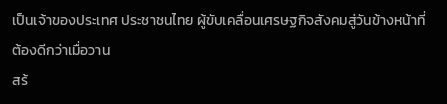เป็นเจ้าของประเทศ ประชาชนไทย ผู้ขับเคลื่อนเศรษฐกิจสังคมสู่วันข้างหน้าที่ต้องดีกว่าเมื่อวาน
สร้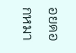อยดอกหมา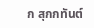ก สุกกทันต์